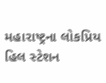મહારાષ્ટ્રના લોકપ્રિય હિલ સ્ટેશન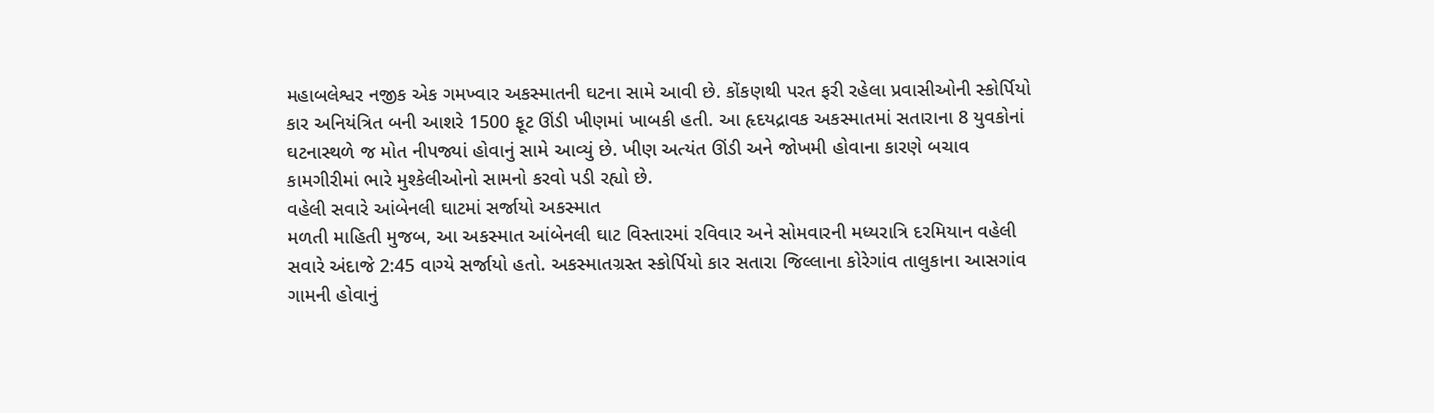મહાબલેશ્વર નજીક એક ગમખ્વાર અકસ્માતની ઘટના સામે આવી છે. કોંકણથી પરત ફરી રહેલા પ્રવાસીઓની સ્કોર્પિયો કાર અનિયંત્રિત બની આશરે 1500 ફૂટ ઊંડી ખીણમાં ખાબકી હતી. આ હૃદયદ્રાવક અકસ્માતમાં સતારાના 8 યુવકોનાં ઘટનાસ્થળે જ મોત નીપજ્યાં હોવાનું સામે આવ્યું છે. ખીણ અત્યંત ઊંડી અને જોખમી હોવાના કારણે બચાવ કામગીરીમાં ભારે મુશ્કેલીઓનો સામનો કરવો પડી રહ્યો છે.
વહેલી સવારે આંબેનલી ઘાટમાં સર્જાયો અકસ્માત
મળતી માહિતી મુજબ, આ અકસ્માત આંબેનલી ઘાટ વિસ્તારમાં રવિવાર અને સોમવારની મધ્યરાત્રિ દરમિયાન વહેલી સવારે અંદાજે 2:45 વાગ્યે સર્જાયો હતો. અકસ્માતગ્રસ્ત સ્કોર્પિયો કાર સતારા જિલ્લાના કોરેગાંવ તાલુકાના આસગાંવ ગામની હોવાનું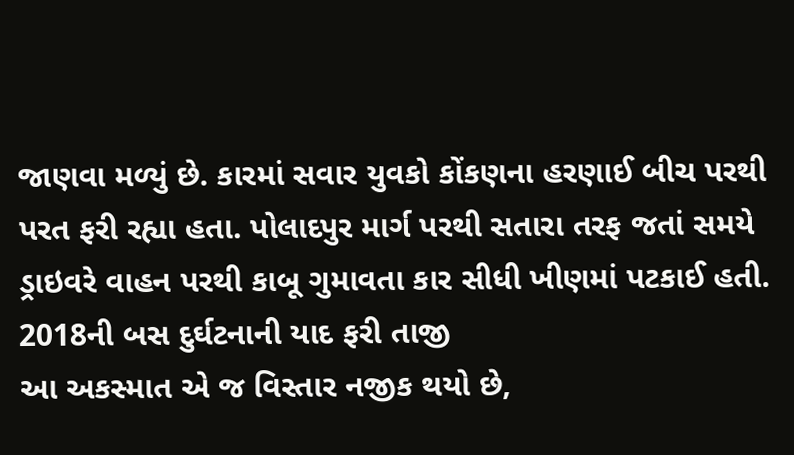જાણવા મળ્યું છે. કારમાં સવાર યુવકો કોંકણના હરણાઈ બીચ પરથી પરત ફરી રહ્યા હતા. પોલાદપુર માર્ગ પરથી સતારા તરફ જતાં સમયે ડ્રાઇવરે વાહન પરથી કાબૂ ગુમાવતા કાર સીધી ખીણમાં પટકાઈ હતી.
2018ની બસ દુર્ઘટનાની યાદ ફરી તાજી
આ અકસ્માત એ જ વિસ્તાર નજીક થયો છે,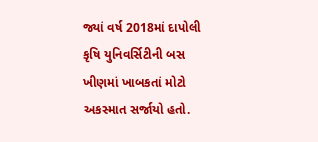જ્યાં વર્ષ 2018માં દાપોલી કૃષિ યુનિવર્સિટીની બસ ખીણમાં ખાબકતાં મોટો અકસ્માત સર્જાયો હતો.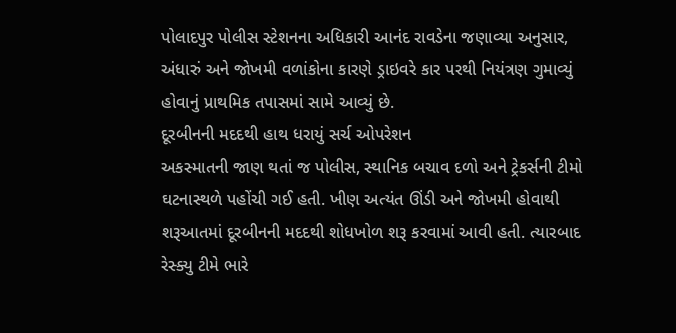પોલાદપુર પોલીસ સ્ટેશનના અધિકારી આનંદ રાવડેના જણાવ્યા અનુસાર, અંધારું અને જોખમી વળાંકોના કારણે ડ્રાઇવરે કાર પરથી નિયંત્રણ ગુમાવ્યું હોવાનું પ્રાથમિક તપાસમાં સામે આવ્યું છે.
દૂરબીનની મદદથી હાથ ધરાયું સર્ચ ઓપરેશન
અકસ્માતની જાણ થતાં જ પોલીસ, સ્થાનિક બચાવ દળો અને ટ્રેકર્સની ટીમો ઘટનાસ્થળે પહોંચી ગઈ હતી. ખીણ અત્યંત ઊંડી અને જોખમી હોવાથી શરૂઆતમાં દૂરબીનની મદદથી શોધખોળ શરૂ કરવામાં આવી હતી. ત્યારબાદ રેસ્ક્યુ ટીમે ભારે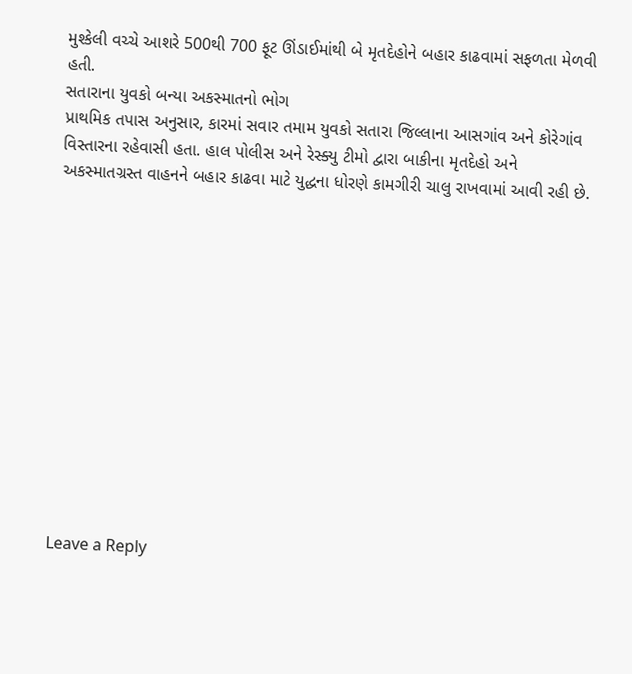મુશ્કેલી વચ્ચે આશરે 500થી 700 ફૂટ ઊંડાઈમાંથી બે મૃતદેહોને બહાર કાઢવામાં સફળતા મેળવી હતી.
સતારાના યુવકો બન્યા અકસ્માતનો ભોગ
પ્રાથમિક તપાસ અનુસાર, કારમાં સવાર તમામ યુવકો સતારા જિલ્લાના આસગાંવ અને કોરેગાંવ વિસ્તારના રહેવાસી હતા. હાલ પોલીસ અને રેસ્ક્યુ ટીમો દ્વારા બાકીના મૃતદેહો અને અકસ્માતગ્રસ્ત વાહનને બહાર કાઢવા માટે યુદ્ધના ધોરણે કામગીરી ચાલુ રાખવામાં આવી રહી છે.













Leave a Reply